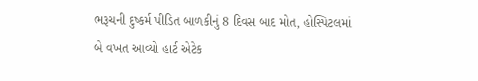ભરૂચની દુષ્કર્મ પીડિત બાળકીનું 8 દિવસ બાદ મોત, હોસ્પિટલમાં બે વખત આવ્યો હાર્ટ એટેક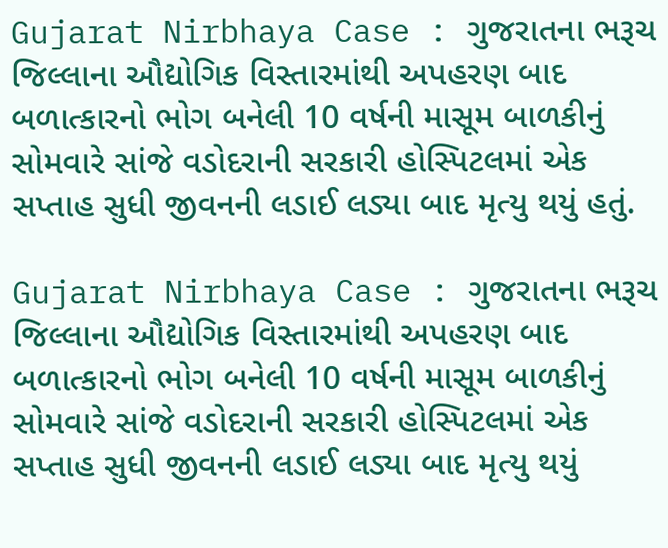Gujarat Nirbhaya Case : ગુજરાતના ભરૂચ જિલ્લાના ઔદ્યોગિક વિસ્તારમાંથી અપહરણ બાદ બળાત્કારનો ભોગ બનેલી 10 વર્ષની માસૂમ બાળકીનું સોમવારે સાંજે વડોદરાની સરકારી હોસ્પિટલમાં એક સપ્તાહ સુધી જીવનની લડાઈ લડ્યા બાદ મૃત્યુ થયું હતું.

Gujarat Nirbhaya Case : ગુજરાતના ભરૂચ જિલ્લાના ઔદ્યોગિક વિસ્તારમાંથી અપહરણ બાદ બળાત્કારનો ભોગ બનેલી 10 વર્ષની માસૂમ બાળકીનું સોમવારે સાંજે વડોદરાની સરકારી હોસ્પિટલમાં એક સપ્તાહ સુધી જીવનની લડાઈ લડ્યા બાદ મૃત્યુ થયું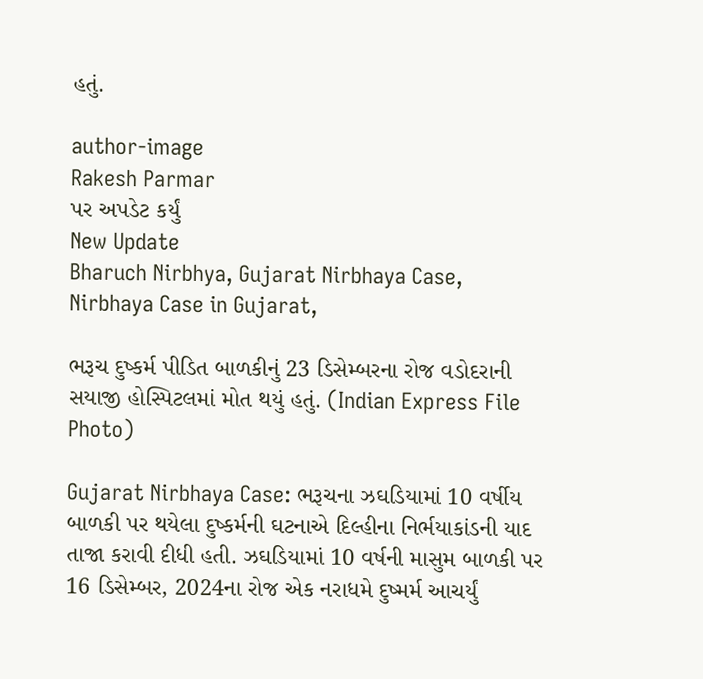હતું.

author-image
Rakesh Parmar
પર અપડેટ કર્યું
New Update
Bharuch Nirbhya, Gujarat Nirbhaya Case, Nirbhaya Case in Gujarat,

ભરૂચ દુષ્કર્મ પીડિત બાળકીનું 23 ડિસેમ્બરના રોજ વડોદરાની સયાજી હોસ્પિટલમાં મોત થયું હતું. (Indian Express File Photo)

Gujarat Nirbhaya Case: ભરૂચના ઝઘડિયામાં 10 વર્ષીય બાળકી પર થયેલા દુષ્કર્મની ઘટનાએ દિલ્હીના નિર્ભયાકાંડની યાદ તાજા કરાવી દીધી હતી. ઝઘડિયામાં 10 વર્ષની માસુમ બાળકી પર 16 ડિસેમ્બર, 2024ના રોજ એક નરાધમે દુષ્મર્મ આચર્યું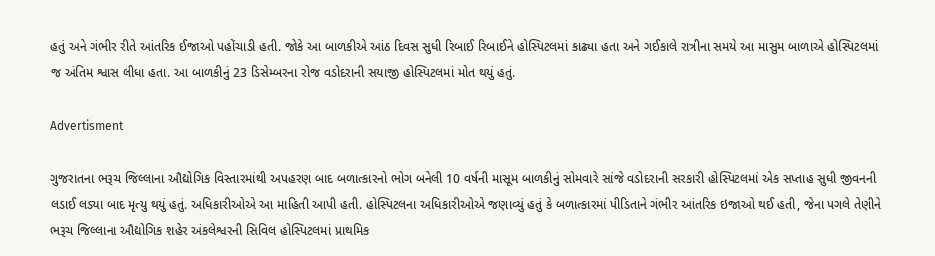હતું અને ગંભીર રીતે આંતરિક ઈજાઓ પહોંચાડી હતી. જોકે આ બાળકીએ આંઠ દિવસ સુધી રિબાઈ રિબાઈને હોસ્પિટલમાં કાઢ્યા હતા અને ગઈકાલે રાત્રીના સમયે આ માસુમ બાળાએ હોસ્પિટલમાં જ અંતિમ શ્વાસ લીધા હતા. આ બાળકીનું 23 ડિસેમ્બરના રોજ વડોદરાની સયાજી હોસ્પિટલમાં મોત થયું હતું.

Advertisment

ગુજરાતના ભરૂચ જિલ્લાના ઔદ્યોગિક વિસ્તારમાંથી અપહરણ બાદ બળાત્કારનો ભોગ બનેલી 10 વર્ષની માસૂમ બાળકીનું સોમવારે સાંજે વડોદરાની સરકારી હોસ્પિટલમાં એક સપ્તાહ સુધી જીવનની લડાઈ લડ્યા બાદ મૃત્યુ થયું હતું. અધિકારીઓએ આ માહિતી આપી હતી. હોસ્પિટલના અધિકારીઓએ જણાવ્યું હતું કે બળાત્કારમાં પીડિતાને ગંભીર આંતરિક ઇજાઓ થઈ હતી, જેના પગલે તેણીને ભરૂચ જિલ્લાના ઔદ્યોગિક શહેર અંકલેશ્વરની સિવિલ હોસ્પિટલમાં પ્રાથમિક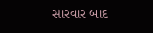સારવાર બાદ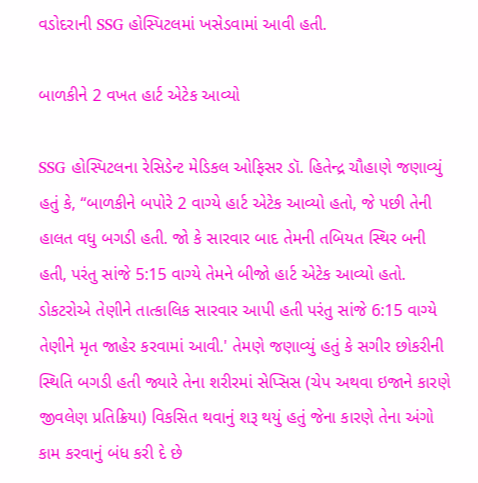વડોદરાની SSG હોસ્પિટલમાં ખસેડવામાં આવી હતી.

બાળકીને 2 વખત હાર્ટ એટેક આવ્યો

SSG હોસ્પિટલના રેસિડેન્ટ મેડિકલ ઓફિસર ડૉ. હિતેન્દ્ર ચૌહાણે જણાવ્યું હતું કે, “બાળકીને બપોરે 2 વાગ્યે હાર્ટ એટેક આવ્યો હતો, જે પછી તેની હાલત વધુ બગડી હતી. જો કે સારવાર બાદ તેમની તબિયત સ્થિર બની હતી, પરંતુ સાંજે 5:15 વાગ્યે તેમને બીજો હાર્ટ એટેક આવ્યો હતો. ડોકટરોએ તેણીને તાત્કાલિક સારવાર આપી હતી પરંતુ સાંજે 6:15 વાગ્યે તેણીને મૃત જાહેર કરવામાં આવી.' તેમણે જણાવ્યું હતું કે સગીર છોકરીની સ્થિતિ બગડી હતી જ્યારે તેના શરીરમાં સેપ્સિસ (ચેપ અથવા ઇજાને કારણે જીવલેણ પ્રતિક્રિયા) વિકસિત થવાનું શરૂ થયું હતું જેના કારણે તેના અંગો કામ કરવાનું બંધ કરી દે છે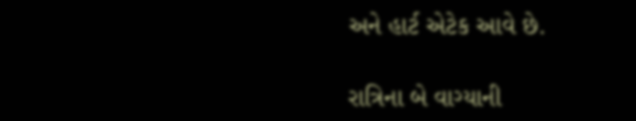અને હાર્ટ એટેક આવે છે.

રાત્રિના બે વાગ્યાની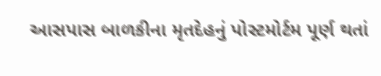આસપાસ બાળકીના મૃતદેહનું પોસ્ટમોર્ટમ પૂર્ણ થતાં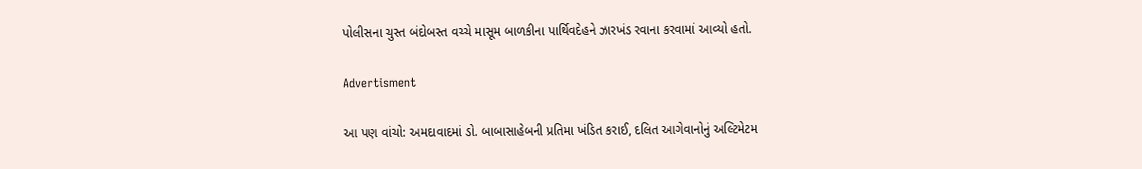પોલીસના ચુસ્ત બંદોબસ્ત વચ્ચે માસૂમ બાળકીના પાર્થિવદેહને ઝારખંડ રવાના કરવામાં આવ્યો હતો.

Advertisment

આ પણ વાંચો: અમદાવાદમાં ડો. બાબાસાહેબની પ્રતિમા ખંડિત કરાઈ, દલિત આગેવાનોનું અલ્ટિમેટમ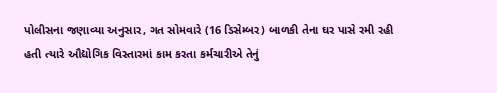પોલીસના જણાવ્યા અનુસાર, ગત સોમવારે (16 ડિસેમ્બર) બાળકી તેના ઘર પાસે રમી રહી હતી ત્યારે ઔદ્યોગિક વિસ્તારમાં કામ કરતા કર્મચારીએ તેનું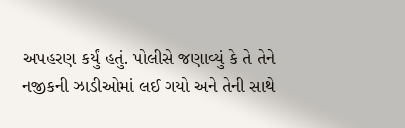અપહરણ કર્યું હતું. પોલીસે જણાવ્યું કે તે તેને નજીકની ઝાડીઓમાં લઈ ગયો અને તેની સાથે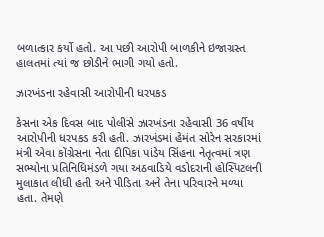બળાત્કાર કર્યો હતો. આ પછી આરોપી બાળકીને ઇજાગ્રસ્ત હાલતમાં ત્યાં જ છોડીને ભાગી ગયો હતો.

ઝારખંડના રહેવાસી આરોપીની ધરપકડ

કેસના એક દિવસ બાદ પોલીસે ઝારખંડના રહેવાસી 36 વર્ષીય આરોપીની ધરપકડ કરી હતી. ઝારખંડમાં હેમંત સોરેન સરકારમાં મંત્રી એવા કોંગ્રેસના નેતા દીપિકા પાંડેય સિંહના નેતૃત્વમાં ત્રણ સભ્યોના પ્રતિનિધિમંડળે ગયા અઠવાડિયે વડોદરાની હોસ્પિટલની મુલાકાત લીધી હતી અને પીડિતા અને તેના પરિવારને મળ્યા હતા. તેમણે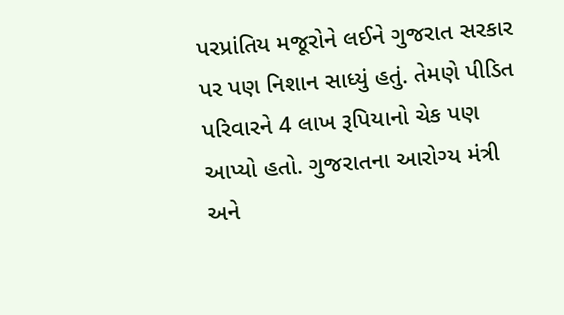પરપ્રાંતિય મજૂરોને લઈને ગુજરાત સરકાર પર પણ નિશાન સાધ્યું હતું. તેમણે પીડિત પરિવારને 4 લાખ રૂપિયાનો ચેક પણ આપ્યો હતો. ગુજરાતના આરોગ્ય મંત્રી અને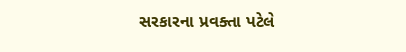સરકારના પ્રવક્તા પટેલે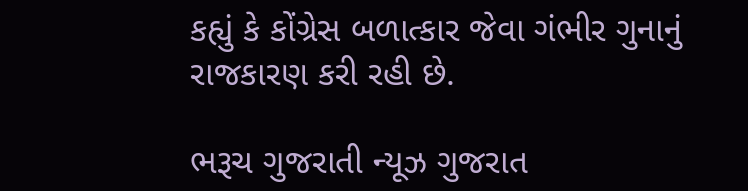કહ્યું કે કોંગ્રેસ બળાત્કાર જેવા ગંભીર ગુનાનું રાજકારણ કરી રહી છે.

ભરૂચ ગુજરાતી ન્યૂઝ ગુજરાત